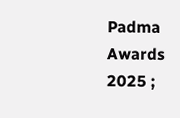Padma Awards 2025 ;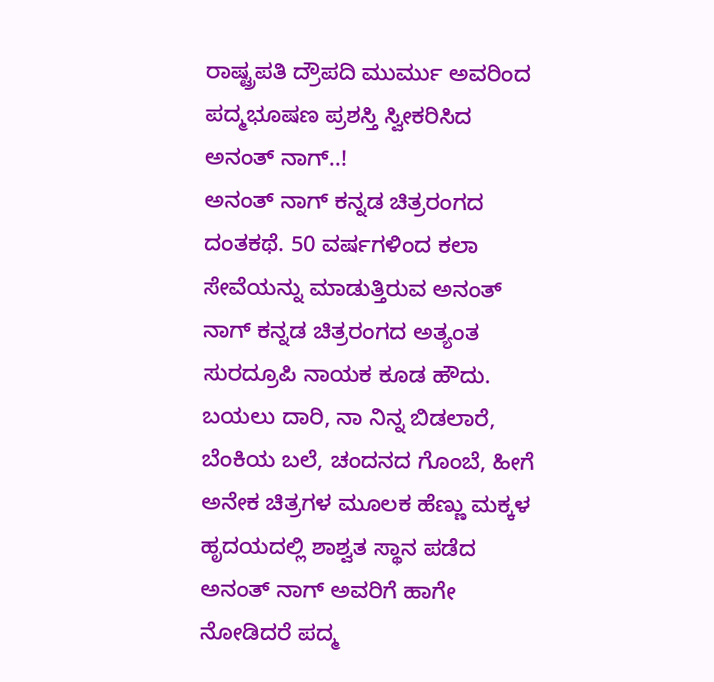ರಾಷ್ಟ್ರಪತಿ ದ್ರೌಪದಿ ಮುರ್ಮು ಅವರಿಂದ ಪದ್ಮಭೂಷಣ ಪ್ರಶಸ್ತಿ ಸ್ವೀಕರಿಸಿದ ಅನಂತ್ ನಾಗ್..!
ಅನಂತ್ ನಾಗ್ ಕನ್ನಡ ಚಿತ್ರರಂಗದ ದಂತಕಥೆ. 50 ವರ್ಷಗಳಿಂದ ಕಲಾ ಸೇವೆಯನ್ನು ಮಾಡುತ್ತಿರುವ ಅನಂತ್ ನಾಗ್ ಕನ್ನಡ ಚಿತ್ರರಂಗದ ಅತ್ಯಂತ ಸುರದ್ರೂಪಿ ನಾಯಕ ಕೂಡ ಹೌದು. ಬಯಲು ದಾರಿ, ನಾ ನಿನ್ನ ಬಿಡಲಾರೆ, ಬೆಂಕಿಯ ಬಲೆ, ಚಂದನದ ಗೊಂಬೆ, ಹೀಗೆ ಅನೇಕ ಚಿತ್ರಗಳ ಮೂಲಕ ಹೆಣ್ಣು ಮಕ್ಕಳ ಹೃದಯದಲ್ಲಿ ಶಾಶ್ವತ ಸ್ಥಾನ ಪಡೆದ ಅನಂತ್ ನಾಗ್ ಅವರಿಗೆ ಹಾಗೇ ನೋಡಿದರೆ ಪದ್ಮ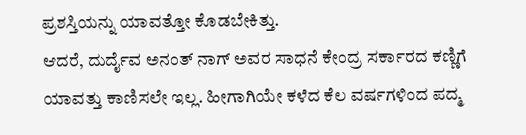ಪ್ರಶಸ್ತಿಯನ್ನು ಯಾವತ್ತೋ ಕೊಡಬೇಕಿತ್ತು.
ಆದರೆ, ದುರ್ದೈವ ಅನಂತ್ ನಾಗ್ ಅವರ ಸಾಧನೆ ಕೇಂದ್ರ ಸರ್ಕಾರದ ಕಣ್ಣಿಗೆ ಯಾವತ್ತು ಕಾಣಿಸಲೇ ಇಲ್ಲ. ಹೀಗಾಗಿಯೇ ಕಳೆದ ಕೆಲ ವರ್ಷಗಳಿಂದ ಪದ್ಮ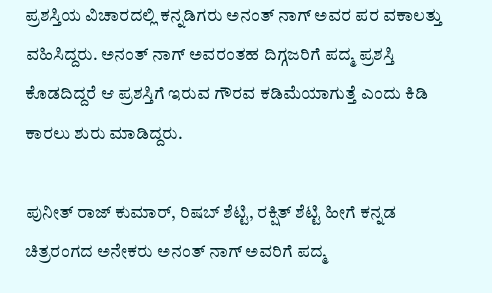ಪ್ರಶಸ್ತಿಯ ವಿಚಾರದಲ್ಲಿ ಕನ್ನಡಿಗರು ಅನಂತ್ ನಾಗ್ ಅವರ ಪರ ವಕಾಲತ್ತು ವಹಿಸಿದ್ದರು. ಅನಂತ್ ನಾಗ್ ಅವರಂತಹ ದಿಗ್ಗಜರಿಗೆ ಪದ್ಮ ಪ್ರಶಸ್ತಿ ಕೊಡದಿದ್ದರೆ ಆ ಪ್ರಶಸ್ತಿಗೆ ಇರುವ ಗೌರವ ಕಡಿಮೆಯಾಗುತ್ತೆ ಎಂದು ಕಿಡಿ ಕಾರಲು ಶುರು ಮಾಡಿದ್ದರು.

ಪುನೀತ್ ರಾಜ್ ಕುಮಾರ್, ರಿಷಬ್ ಶೆಟ್ಟಿ, ರಕ್ಷಿತ್ ಶೆಟ್ಟಿ ಹೀಗೆ ಕನ್ನಡ ಚಿತ್ರರಂಗದ ಅನೇಕರು ಅನಂತ್ ನಾಗ್ ಅವರಿಗೆ ಪದ್ಮ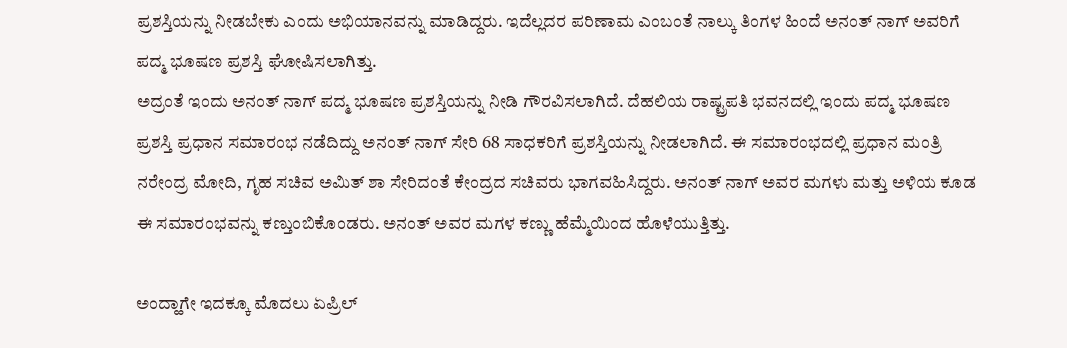ಪ್ರಶಸ್ತಿಯನ್ನು ನೀಡಬೇಕು ಎಂದು ಅಭಿಯಾನವನ್ನು ಮಾಡಿದ್ದರು. ಇದೆಲ್ಲದರ ಪರಿಣಾಮ ಎಂಬಂತೆ ನಾಲ್ಕು ತಿಂಗಳ ಹಿಂದೆ ಅನಂತ್ ನಾಗ್ ಅವರಿಗೆ ಪದ್ಮ ಭೂಷಣ ಪ್ರಶಸ್ತಿ ಘೋಷಿಸಲಾಗಿತ್ತು.
ಅದ್ರಂತೆ ಇಂದು ಅನಂತ್ ನಾಗ್ ಪದ್ಮ ಭೂಷಣ ಪ್ರಶಸ್ತಿಯನ್ನು ನೀಡಿ ಗೌರವಿಸಲಾಗಿದೆ. ದೆಹಲಿಯ ರಾಷ್ಟ್ರಪತಿ ಭವನದಲ್ಲಿ ಇಂದು ಪದ್ಮ ಭೂಷಣ ಪ್ರಶಸ್ತಿ ಪ್ರಧಾನ ಸಮಾರಂಭ ನಡೆದಿದ್ದು ಅನಂತ್ ನಾಗ್ ಸೇರಿ 68 ಸಾಧಕರಿಗೆ ಪ್ರಶಸ್ತಿಯನ್ನು ನೀಡಲಾಗಿದೆ. ಈ ಸಮಾರಂಭದಲ್ಲಿ ಪ್ರಧಾನ ಮಂತ್ರಿ ನರೇಂದ್ರ ಮೋದಿ, ಗೃಹ ಸಚಿವ ಅಮಿತ್ ಶಾ ಸೇರಿದಂತೆ ಕೇಂದ್ರದ ಸಚಿವರು ಭಾಗವಹಿಸಿದ್ದರು. ಅನಂತ್ ನಾಗ್ ಅವರ ಮಗಳು ಮತ್ತು ಅಳಿಯ ಕೂಡ ಈ ಸಮಾರಂಭವನ್ನು ಕಣ್ತುಂಬಿಕೊಂಡರು. ಅನಂತ್ ಅವರ ಮಗಳ ಕಣ್ಣು ಹೆಮ್ಮೆಯಿಂದ ಹೊಳೆಯುತ್ತಿತ್ತು.

ಅಂದ್ಹಾಗೇ ಇದಕ್ಕೂ ಮೊದಲು ಏಪ್ರಿಲ್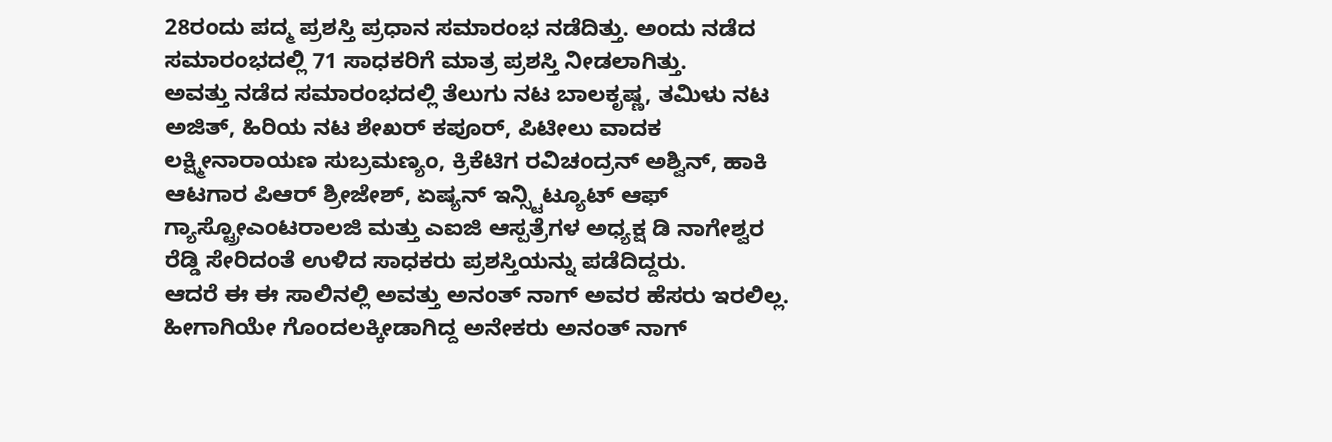28ರಂದು ಪದ್ಮ ಪ್ರಶಸ್ತಿ ಪ್ರಧಾನ ಸಮಾರಂಭ ನಡೆದಿತ್ತು. ಅಂದು ನಡೆದ ಸಮಾರಂಭದಲ್ಲಿ 71 ಸಾಧಕರಿಗೆ ಮಾತ್ರ ಪ್ರಶಸ್ತಿ ನೀಡಲಾಗಿತ್ತು.
ಅವತ್ತು ನಡೆದ ಸಮಾರಂಭದಲ್ಲಿ ತೆಲುಗು ನಟ ಬಾಲಕೃಷ್ಣ, ತಮಿಳು ನಟ ಅಜಿತ್, ಹಿರಿಯ ನಟ ಶೇಖರ್ ಕಪೂರ್, ಪಿಟೀಲು ವಾದಕ ಲಕ್ಷ್ಮೀನಾರಾಯಣ ಸುಬ್ರಮಣ್ಯಂ, ಕ್ರಿಕೆಟಿಗ ರವಿಚಂದ್ರನ್ ಅಶ್ವಿನ್, ಹಾಕಿ ಆಟಗಾರ ಪಿಆರ್ ಶ್ರೀಜೇಶ್, ಏಷ್ಯನ್ ಇನ್ಸ್ಟಿಟ್ಯೂಟ್ ಆಫ್ ಗ್ಯಾಸ್ಟ್ರೋಎಂಟರಾಲಜಿ ಮತ್ತು ಎಐಜಿ ಆಸ್ಪತ್ರೆಗಳ ಅಧ್ಯಕ್ಷ ಡಿ ನಾಗೇಶ್ವರ ರೆಡ್ಡಿ ಸೇರಿದಂತೆ ಉಳಿದ ಸಾಧಕರು ಪ್ರಶಸ್ತಿಯನ್ನು ಪಡೆದಿದ್ದರು.
ಆದರೆ ಈ ಈ ಸಾಲಿನಲ್ಲಿ ಅವತ್ತು ಅನಂತ್ ನಾಗ್ ಅವರ ಹೆಸರು ಇರಲಿಲ್ಲ. ಹೀಗಾಗಿಯೇ ಗೊಂದಲಕ್ಕೀಡಾಗಿದ್ದ ಅನೇಕರು ಅನಂತ್ ನಾಗ್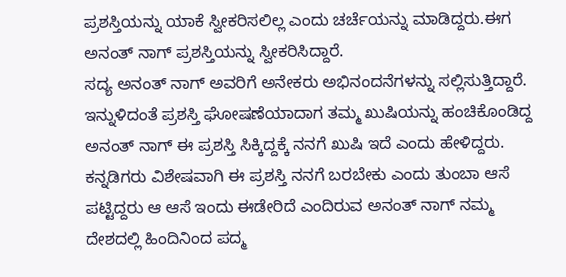ಪ್ರಶಸ್ತಿಯನ್ನು ಯಾಕೆ ಸ್ವೀಕರಿಸಲಿಲ್ಲ ಎಂದು ಚರ್ಚೆಯನ್ನು ಮಾಡಿದ್ದರು.ಈಗ ಅನಂತ್ ನಾಗ್ ಪ್ರಶಸ್ತಿಯನ್ನು ಸ್ವೀಕರಿಸಿದ್ದಾರೆ.
ಸದ್ಯ ಅನಂತ್ ನಾಗ್ ಅವರಿಗೆ ಅನೇಕರು ಅಭಿನಂದನೆಗಳನ್ನು ಸಲ್ಲಿಸುತ್ತಿದ್ದಾರೆ. ಇನ್ನುಳಿದಂತೆ ಪ್ರಶಸ್ತಿ ಘೋಷಣೆಯಾದಾಗ ತಮ್ಮ ಖುಷಿಯನ್ನು ಹಂಚಿಕೊಂಡಿದ್ದ ಅನಂತ್ ನಾಗ್ ಈ ಪ್ರಶಸ್ತಿ ಸಿಕ್ಕಿದ್ದಕ್ಕೆ ನನಗೆ ಖುಷಿ ಇದೆ ಎಂದು ಹೇಳಿದ್ದರು. ಕನ್ನಡಿಗರು ವಿಶೇಷವಾಗಿ ಈ ಪ್ರಶಸ್ತಿ ನನಗೆ ಬರಬೇಕು ಎಂದು ತುಂಬಾ ಆಸೆ ಪಟ್ಟಿದ್ದರು ಆ ಆಸೆ ಇಂದು ಈಡೇರಿದೆ ಎಂದಿರುವ ಅನಂತ್ ನಾಗ್ ನಮ್ಮ ದೇಶದಲ್ಲಿ ಹಿಂದಿನಿಂದ ಪದ್ಮ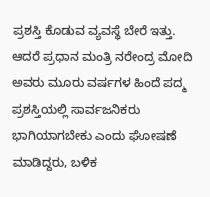ಪ್ರಶಸ್ತಿ ಕೊಡುವ ವ್ಯವಸ್ಥೆ ಬೇರೆ ಇತ್ತು. ಆದರೆ ಪ್ರಧಾನ ಮಂತ್ರಿ ನರೇಂದ್ರ ಮೋದಿ ಅವರು ಮೂರು ವರ್ಷಗಳ ಹಿಂದೆ ಪದ್ಮ ಪ್ರಶಸ್ತಿಯಲ್ಲಿ ಸಾರ್ವಜನಿಕರು ಭಾಗಿಯಾಗಬೇಕು ಎಂದು ಘೋಷಣೆ ಮಾಡಿದ್ದರು, ಬಳಿಕ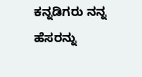ಕನ್ನಡಿಗರು ನನ್ನ ಹೆಸರನ್ನು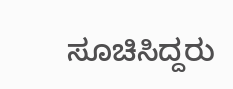ಸೂಚಿಸಿದ್ದರು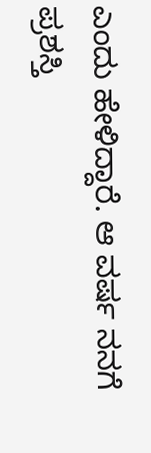ಎಂದು ಹೇಳಿದ್ದಾರೆ. ಆ ವರ್ಷ ನನಗೆ ಪ್ರಶಸ್ತಿ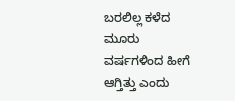ಬರಲಿಲ್ಲ ಕಳೆದ ಮೂರು ವರ್ಷಗಳಿಂದ ಹೀಗೆ ಆಗ್ತಿತ್ತು ಎಂದು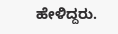ಹೇಳಿದ್ದರು.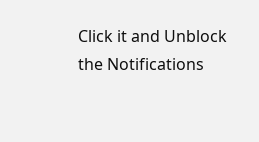Click it and Unblock the Notifications